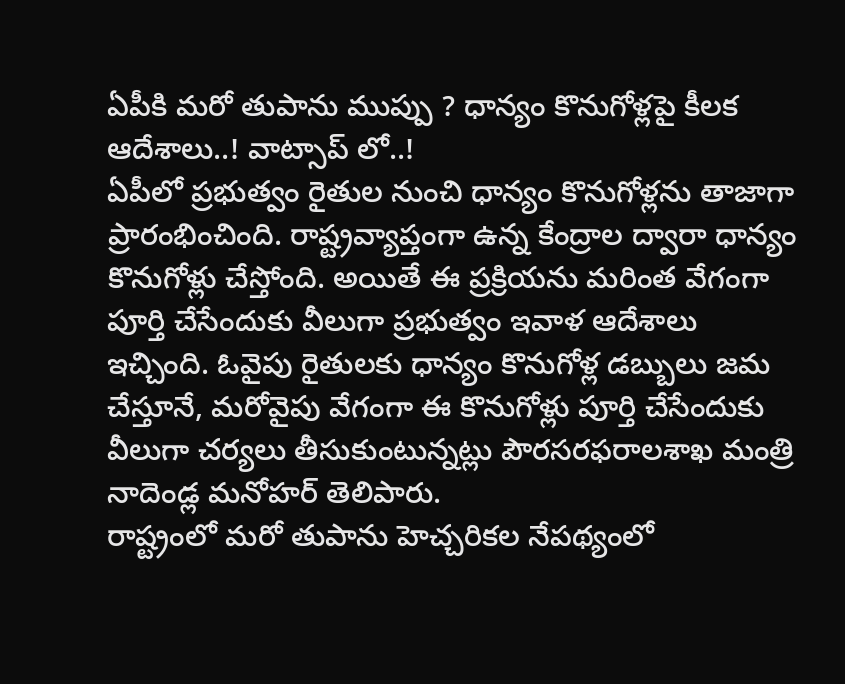ఏపీకి మరో తుపాను ముప్పు ? ధాన్యం కొనుగోళ్లపై కీలక ఆదేశాలు..! వాట్సాప్ లో..!
ఏపీలో ప్రభుత్వం రైతుల నుంచి ధాన్యం కొనుగోళ్లను తాజాగా ప్రారంభించింది. రాష్ట్రవ్యాప్తంగా ఉన్న కేంద్రాల ద్వారా ధాన్యం కొనుగోళ్లు చేస్తోంది. అయితే ఈ ప్రక్రియను మరింత వేగంగా పూర్తి చేసేందుకు వీలుగా ప్రభుత్వం ఇవాళ ఆదేశాలు ఇచ్చింది. ఓవైపు రైతులకు ధాన్యం కొనుగోళ్ల డబ్బులు జమ చేస్తూనే, మరోవైపు వేగంగా ఈ కొనుగోళ్లు పూర్తి చేసేందుకు వీలుగా చర్యలు తీసుకుంటున్నట్లు పౌరసరఫరాలశాఖ మంత్రి నాదెండ్ల మనోహర్ తెలిపారు.
రాష్ట్రంలో మరో తుపాను హెచ్చరికల నేపథ్యంలో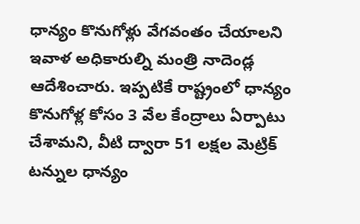ధాన్యం కొనుగోళ్లు వేగవంతం చేయాలని ఇవాళ అధికారుల్ని మంత్రి నాదెండ్ల ఆదేశించారు. ఇప్పటికే రాష్ట్రంలో ధాన్యం కొనుగోళ్ల కోసం 3 వేల కేంద్రాలు ఏర్పాటు చేశామని, వీటి ద్వారా 51 లక్షల మెట్రిక్ టన్నుల ధాన్యం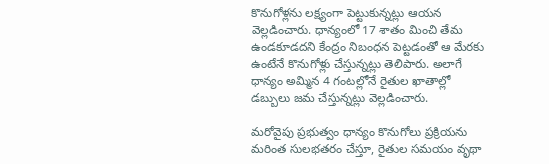కొనుగోళ్లను లక్ష్యంగా పెట్టుకున్నట్లు ఆయన వెల్లడించారు. ధాన్యంలో 17 శాతం మించి తేమ ఉండకూడదని కేంద్రం నిబంధన పెట్టడంతో ఆ మేరకు ఉంటేనే కొనుగోళ్లు చేస్తున్నట్లు తెలిపారు. అలాగే ధాన్యం అమ్మిన 4 గంటల్లోనే రైతుల ఖాతాల్లో డబ్బులు జమ చేస్తున్నట్లు వెల్లడించారు.

మరోవైపు ప్రభుత్వం ధాన్యం కొనుగోలు ప్రక్రియను మరింత సులభతరం చేస్తూ, రైతుల సమయం వృథా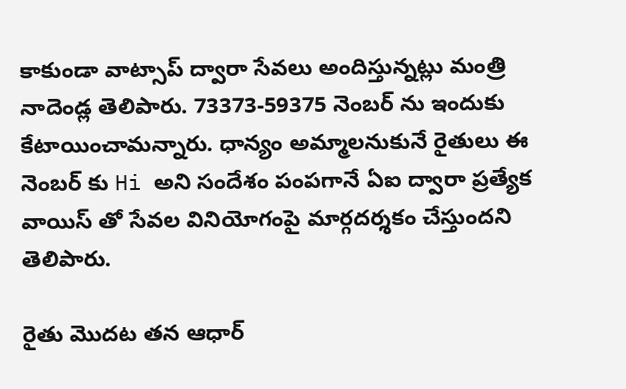కాకుండా వాట్సాప్ ద్వారా సేవలు అందిస్తున్నట్లు మంత్రి నాదెండ్ల తెలిపారు. 73373-59375 నెంబర్ ను ఇందుకు కేటాయించామన్నారు. ధాన్యం అమ్మాలనుకునే రైతులు ఈ నెంబర్ కు Hi అని సందేశం పంపగానే ఏఐ ద్వారా ప్రత్యేక వాయిస్ తో సేవల వినియోగంపై మార్గదర్శకం చేస్తుందని తెలిపారు.

రైతు మొదట తన ఆధార్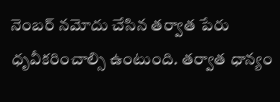నెంబర్ నమోదు చేసిన తర్వాత పేరు ధృవీకరించాల్సి ఉంటుంది. తర్వాత ధాన్యం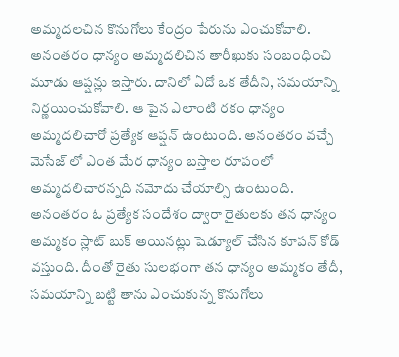అమ్మదలచిన కొనుగోలు కేంద్రం పేరును ఎంచుకోవాలి. అనంతరం ధాన్యం అమ్మదలిచిన తారీఖుకు సంబంధించి మూడు ఆప్షన్లు ఇస్తారు. దానిలో ఏదో ఒక తేదీని, సమయాన్ని నిర్ణయించుకోవాలి. ఆ పైన ఎలాంటి రకం ధాన్యం అమ్మదలిచారో ప్రత్యేక ఆప్షన్ ఉంటుంది. అనంతరం వచ్చే మెసేజ్ లో ఎంత మేర ధాన్యం బస్తాల రూపంలో అమ్మదలిచారన్నది నమోదు చేయాల్సి ఉంటుంది. అనంతరం ఓ ప్రత్యేక సందేశం ద్వారా రైతులకు తన ధాన్యం అమ్మకం స్లాట్ బుక్ అయినట్లు షెడ్యూల్ చేసిన కూపన్ కోడ్ వస్తుంది. దీంతో రైతు సులభంగా తన ధాన్యం అమ్మకం తేదీ, సమయాన్ని బట్టి తాను ఎంచుకున్న కొనుగోలు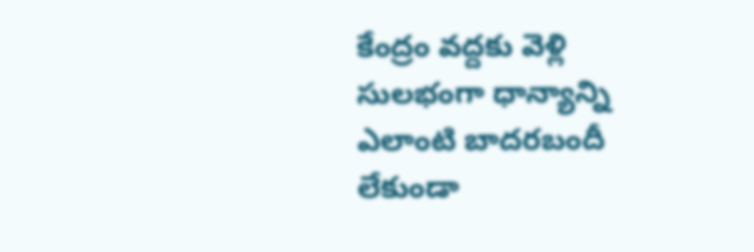కేంద్రం వద్దకు వెళ్లి సులభంగా ధాన్యాన్ని ఎలాంటి బాదరబందీ లేకుండా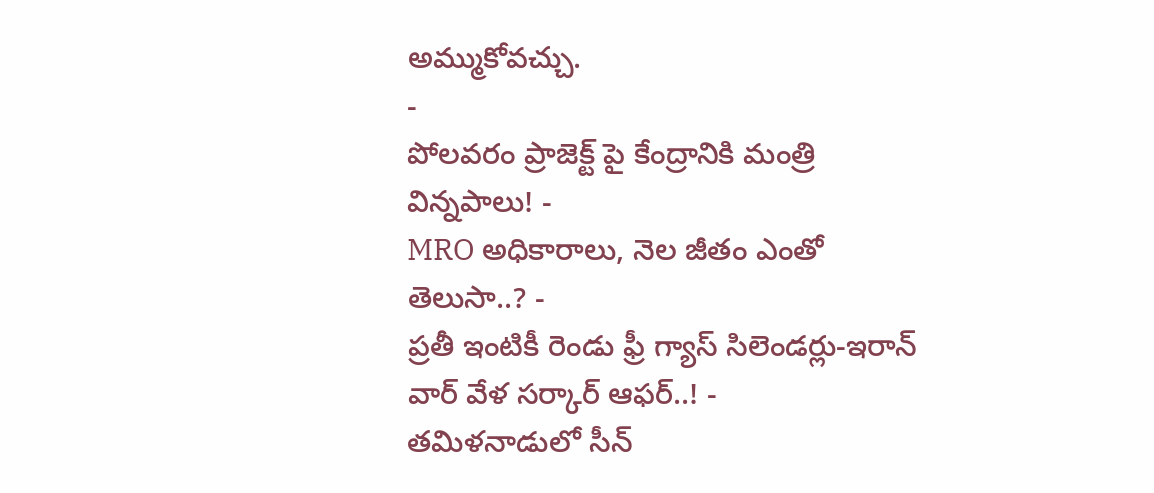అమ్ముకోవచ్చు.
-
పోలవరం ప్రాజెక్ట్ పై కేంద్రానికి మంత్రి విన్నపాలు! -
MRO అధికారాలు, నెల జీతం ఎంతో తెలుసా..? -
ప్రతీ ఇంటికీ రెండు ఫ్రీ గ్యాస్ సిలెండర్లు-ఇరాన్ వార్ వేళ సర్కార్ ఆఫర్..! -
తమిళనాడులో సీన్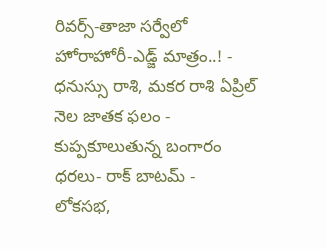రివర్స్-తాజా సర్వేలో హోరాహోరీ-ఎడ్జ్ మాత్రం..! -
ధనుస్సు రాశి, మకర రాశి ఏప్రిల్ నెల జాతక ఫలం -
కుప్పకూలుతున్న బంగారం ధరలు- రాక్ బాటమ్ -
లోకసభ,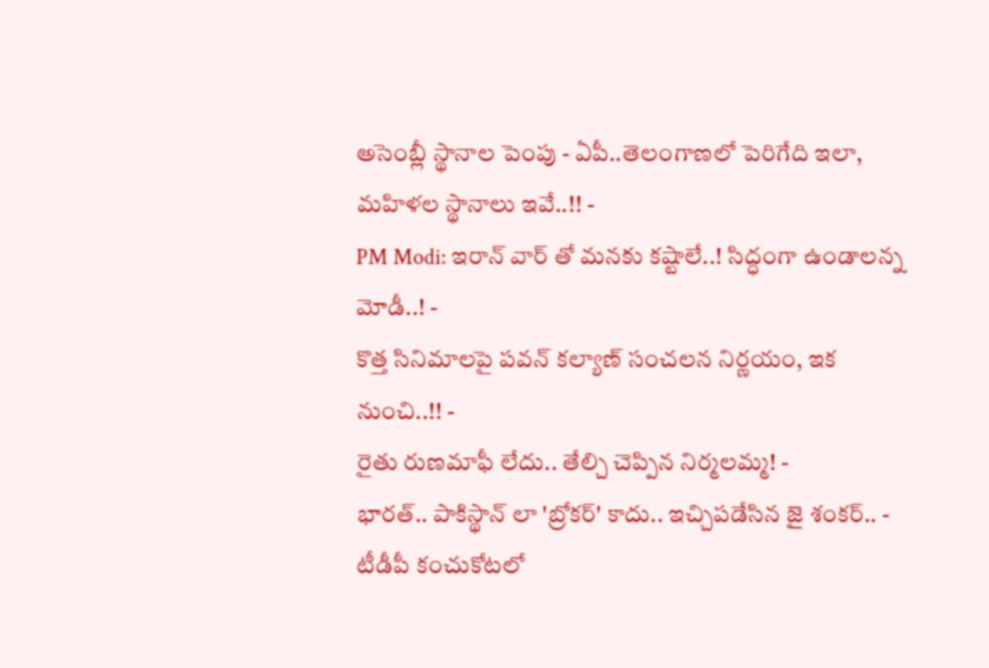అసెంబ్లీ స్థానాల పెంపు - ఏపీ..తెలంగాణలో పెరిగేది ఇలా, మహిళల స్థానాలు ఇవే..!! -
PM Modi: ఇరాన్ వార్ తో మనకు కష్టాలే..! సిద్ధంగా ఉండాలన్న మోడీ..! -
కొత్త సినిమాలపై పవన్ కల్యాణ్ సంచలన నిర్ణయం, ఇక నుంచి..!! -
రైతు రుణమాఫీ లేదు.. తేల్చి చెప్పిన నిర్మలమ్మ! -
భారత్.. పాకిస్థాన్ లా 'బ్రోకర్' కాదు.. ఇచ్చిపడేసిన జై శంకర్.. -
టీడీపీ కంచుకోటలో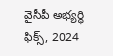వైసీపీ అభ్యర్ధి ఫిక్స్, 2024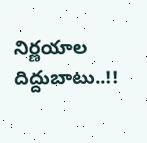నిర్ణయాల దిద్దుబాటు..!!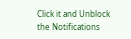Click it and Unblock the Notifications